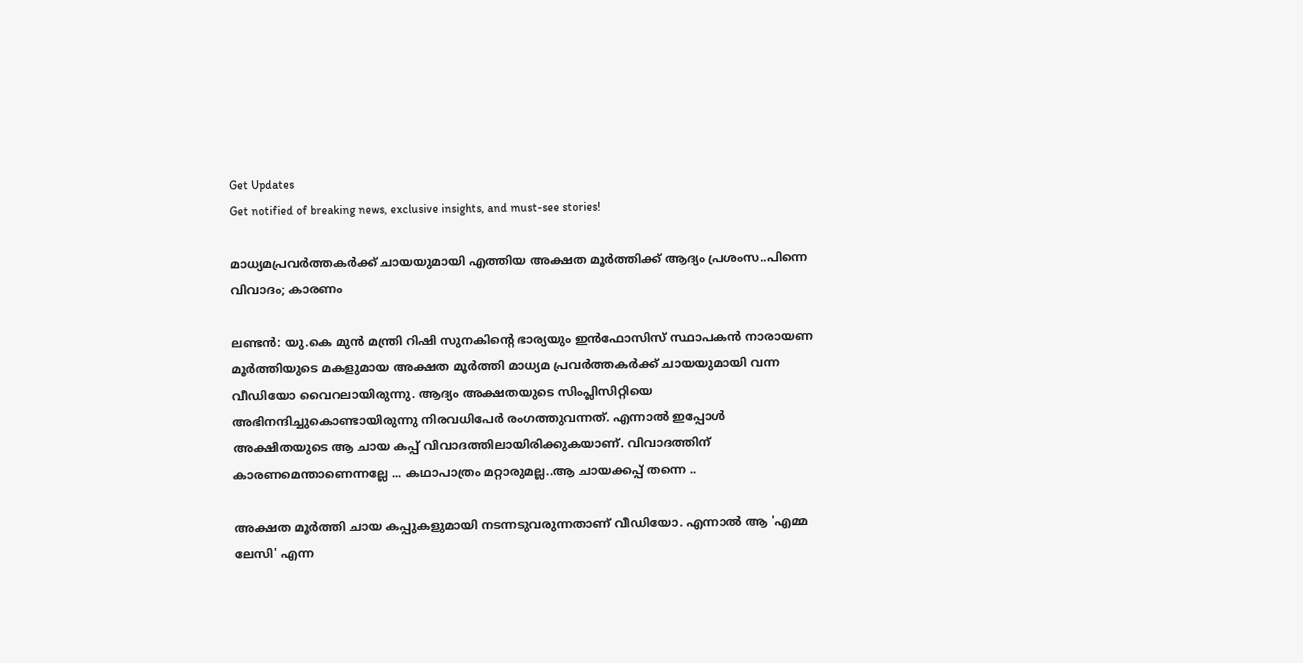Get Updates
Get notified of breaking news, exclusive insights, and must-see stories!

മാധ്യമപ്രവര്‍ത്തകര്‍ക്ക് ചായയുമായി എത്തിയ അക്ഷത മൂര്‍ത്തിക്ക് ആദ്യം പ്രശംസ..പിന്നെ വിവാദം; കാരണം

ലണ്ടന്‍: യു.കെ മുന്‍ മന്ത്രി റിഷി സുനകിന്റെ ഭാര്യയും ഇന്‍ഫോസിസ് സ്ഥാപകന്‍ നാരായണ മൂര്‍ത്തിയുടെ മകളുമായ അക്ഷത മൂര്‍ത്തി മാധ്യമ പ്രവര്‍ത്തകര്‍ക്ക് ചായയുമായി വന്ന വീഡിയോ വൈറലായിരുന്നു. ആദ്യം അക്ഷതയുടെ സിംപ്ലിസിറ്റിയെ അഭിനന്ദിച്ചുകൊണ്ടായിരുന്നു നിരവധിപേര്‍ രംഗത്തുവന്നത്. എന്നാല്‍ ഇപ്പോള്‍ അക്ഷിതയുടെ ആ ചായ കപ്പ് വിവാദത്തിലായിരിക്കുകയാണ്. വിവാദത്തിന് കാരണമെന്താണെന്നല്ലേ ... കഥാപാത്രം മറ്റാരുമല്ല..ആ ചായക്കപ്പ് തന്നെ ..

അക്ഷത മൂര്‍ത്തി ചായ കപ്പുകളുമായി നടന്നടുവരുന്നതാണ് വീഡിയോ. എന്നാല്‍ ആ 'എമ്മ ലേസി' എന്ന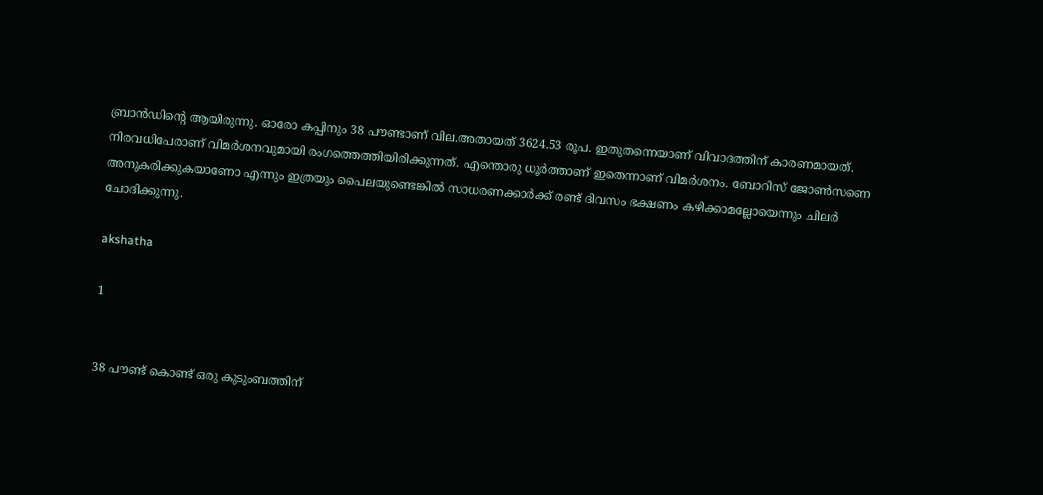ബ്രാന്‍ഡിന്റെ ആയിരുന്നു. ഓരോ കപ്പിനും 38 പൗണ്ടാണ് വില.അതായത് 3624.53 രൂപ. ഇതുതന്നെയാണ് വിവാദത്തിന് കാരണമായത്. നിരവധിപേരാണ് വിമര്‍ശനവുമായി രംഗത്തെത്തിയിരിക്കുന്നത്. എന്തൊരു ധൂര്‍ത്താണ് ഇതെന്നാണ് വിമര്‍ശനം. ബോറിസ് ജോണ്‍സണെ അനുകരിക്കുകയാണോ എന്നും ഇത്രയും പൈലയുണ്ടെങ്കില്‍ സാധരണക്കാര്‍ക്ക് രണ്ട് ദിവസം ഭക്ഷണം കഴിക്കാമല്ലോയെന്നും ചിലര്‍ ചോദിക്കുന്നു.

akshatha

1


38 പൗണ്ട് കൊണ്ട് ഒരു കുടുംബത്തിന്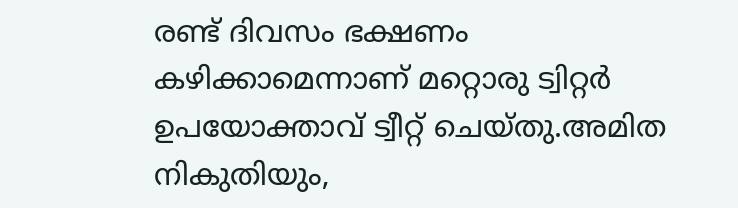രണ്ട് ദിവസം ഭക്ഷണം കഴിക്കാമെന്നാണ് മറ്റൊരു ട്വിറ്റര്‍ ഉപയോക്താവ് ട്വീറ്റ് ചെയ്തു.അമിത നികുതിയും,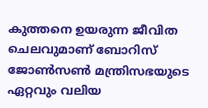കുത്തനെ ഉയരുന്ന ജീവിത ചെലവുമാണ് ബോറിസ് ജോണ്‍സണ്‍ മന്ത്രിസഭയുടെ ഏറ്റവും വലിയ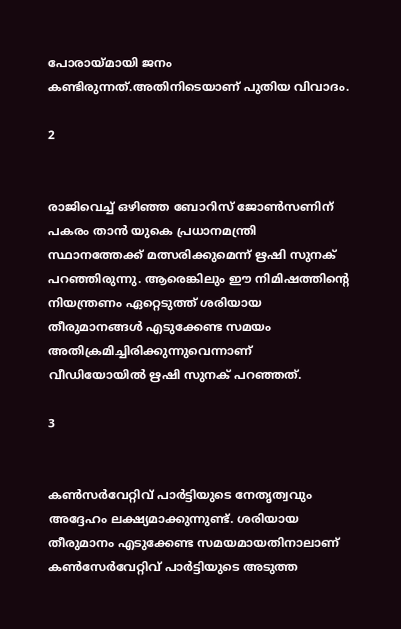പോരായ്മായി ജനം കണ്ടിരുന്നത്.അതിനിടെയാണ് പുതിയ വിവാദം.

2


രാജിവെച്ച് ഒഴിഞ്ഞ ബോറിസ് ജോണ്‍സണിന് പകരം താന്‍ യുകെ പ്രധാനമന്ത്രി സ്ഥാനത്തേക്ക് മത്സരിക്കുമെന്ന് ഋഷി സുനക് പറഞ്ഞിരുന്നു. ആരെങ്കിലും ഈ നിമിഷത്തിന്റെ നിയന്ത്രണം ഏറ്റെടുത്ത് ശരിയായ തീരുമാനങ്ങള്‍ എടുക്കേണ്ട സമയം അതിക്രമിച്ചിരിക്കുന്നുവെന്നാണ് വീഡിയോയില്‍ ഋഷി സുനക് പറഞ്ഞത്.

3


കണ്‍സര്‍വേറ്റിവ് പാര്‍ട്ടിയുടെ നേതൃത്വവും അദ്ദേഹം ലക്ഷ്യമാക്കുന്നുണ്ട്. ശരിയായ തീരുമാനം എടുക്കേണ്ട സമയമായതിനാലാണ് കണ്‍സേര്‍വേറ്റിവ് പാര്‍ട്ടിയുടെ അടുത്ത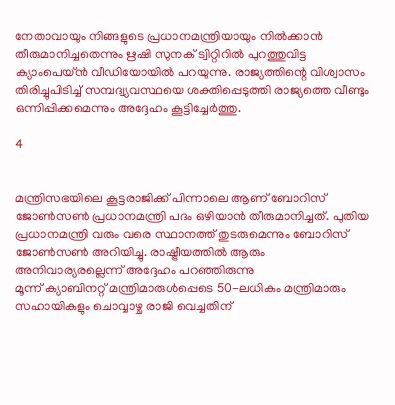നേതാവായും നിങ്ങളുടെ പ്രധാനമന്ത്രിയായും നില്‍ക്കാന്‍ തീരുമാനിച്ചതെന്നും ഋഷി സുനക് ട്വിറ്റിറില്‍ പുറത്തുവിട്ട ക്യാംപെയ്ന്‍ വീഡിയോയില്‍ പറയുന്നു. രാജ്യത്തിന്റെ വിശ്വാസം തിരിച്ചുപിടിച്ച് സമ്പദ്വ്യവസ്ഥയെ ശക്തിപ്പെടുത്തി രാജ്യത്തെ വീണ്ടും ഒന്നിപ്പിക്കമെന്നും അദ്ദേഹം കൂട്ടിച്ചേര്‍ത്തു.

4


മന്ത്രിസഭയിലെ കൂട്ടരാജിക്ക് പിന്നാലെ ആണ് ബോറിസ് ജോണ്‍സണ്‍ പ്രധാനമന്ത്രി പദം ഒഴിയാന്‍ തീരുമാനിച്ചത്. പുതിയ പ്രധാനമന്ത്രി വരും വരെ സ്ഥാനത്ത് തുടരുമെന്നും ബോറിസ് ജോണ്‍സണ്‍ അറിയിച്ചു. രാഷ്ട്രീയത്തില്‍ ആരും അനിവാര്യരല്ലെന്ന് അദ്ദേഹം പറഞ്ഞിരുന്നു
മൂന്ന് ക്യാബിനറ്റ് മന്ത്രിമാരുള്‍പ്പെടെ 50-ലധികം മന്ത്രിമാരും സഹായികളും ചൊവ്വാഴ്ച രാജി വെച്ചതിന്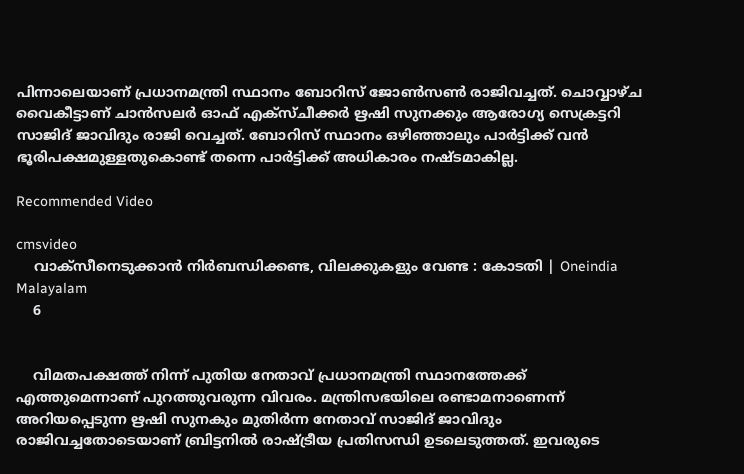പിന്നാലെയാണ് പ്രധാനമന്ത്രി സ്ഥാനം ബോറിസ് ജോണ്‍സണ്‍ രാജിവച്ചത്. ചൊവ്വാഴ്ച വൈകീട്ടാണ് ചാന്‍സലര്‍ ഓഫ് എക്‌സ്ചീക്കര്‍ ഋഷി സുനക്കും ആരോഗ്യ സെക്രട്ടറി സാജിദ് ജാവിദും രാജി വെച്ചത്. ബോറിസ് സ്ഥാനം ഒഴിഞ്ഞാലും പാര്‍ട്ടിക്ക് വന്‍ ഭൂരിപക്ഷമുള്ളതുകൊണ്ട് തന്നെ പാര്‍ട്ടിക്ക് അധികാരം നഷ്ടമാകില്ല.

Recommended Video

cmsvideo
    വാക്സീനെടുക്കാന്‍ നിര്‍ബന്ധിക്കണ്ട, വിലക്കുകളും വേണ്ട : കോടതി | Oneindia Malayalam
    6


    വിമതപക്ഷത്ത് നിന്ന് പുതിയ നേതാവ് പ്രധാനമന്ത്രി സ്ഥാനത്തേക്ക് എത്തുമെന്നാണ് പുറത്തുവരുന്ന വിവരം. മന്ത്രിസഭയിലെ രണ്ടാമനാണെന്ന് അറിയപ്പെടുന്ന ഋഷി സുനകും മുതിര്‍ന്ന നേതാവ് സാജിദ് ജാവിദും രാജിവച്ചതോടെയാണ് ബ്രിട്ടനില്‍ രാഷ്ട്രീയ പ്രതിസന്ധി ഉടലെടുത്തത്. ഇവരുടെ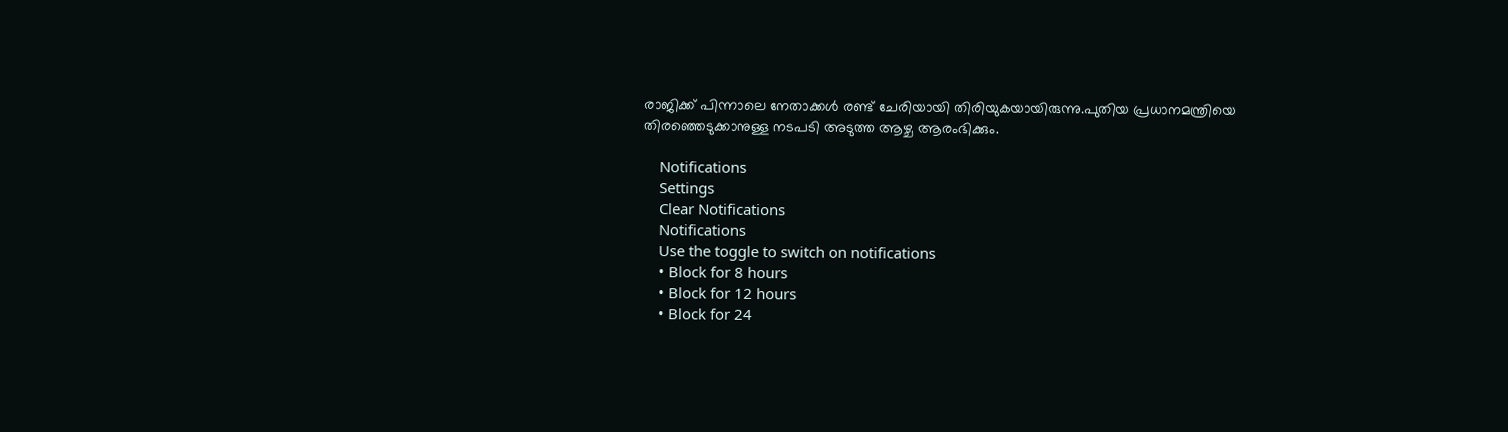രാജിക്ക് പിന്നാലെ നേതാക്കള്‍ രണ്ട് ചേരിയായി തിരിയുകയായിരുന്നു.പുതിയ പ്രധാനമന്ത്രിയെ തിരഞ്ഞെടുക്കാനുള്ള നടപടി അടുത്ത ആഴ്ച ആരംഭിക്കും.

    Notifications
    Settings
    Clear Notifications
    Notifications
    Use the toggle to switch on notifications
    • Block for 8 hours
    • Block for 12 hours
    • Block for 24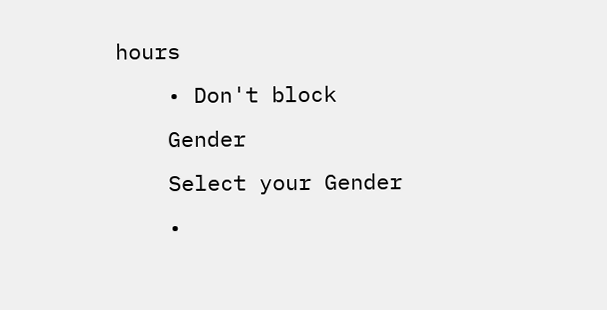hours
    • Don't block
    Gender
    Select your Gender
    •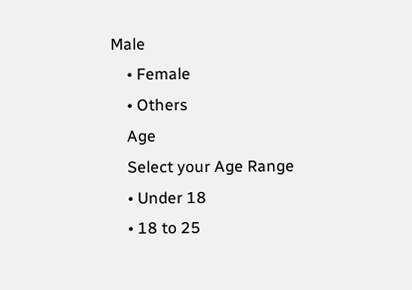Male
    • Female
    • Others
    Age
    Select your Age Range
    • Under 18
    • 18 to 25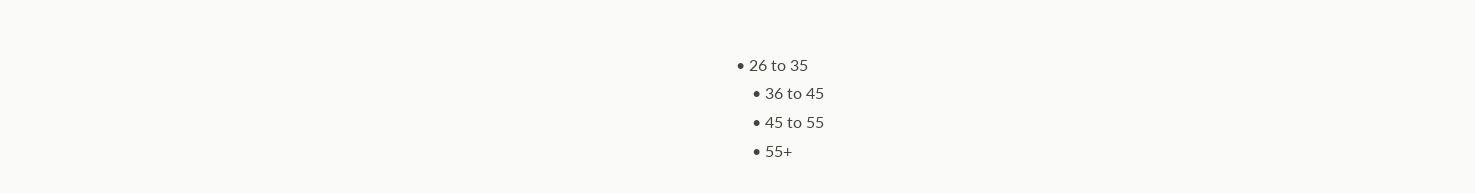• 26 to 35
    • 36 to 45
    • 45 to 55
    • 55+